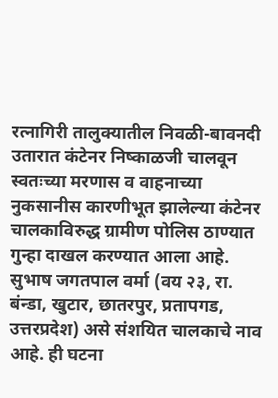रत्नागिरी तालुक्यातील निवळी-बावनदी उतारात कंटेनर निष्काळजी चालवून स्वतःच्या मरणास व वाहनाच्या नुकसानीस कारणीभूत झालेल्या कंटेनर चालकाविरुद्ध ग्रामीण पोलिस ठाण्यात गुन्हा दाखल करण्यात आला आहे. सुभाष जगतपाल वर्मा (वय २३, रा. बंन्डा, खुटार, छातरपुर, प्रतापगड, उत्तरप्रदेश) असे संशयित चालकाचे नाव आहे. ही घटना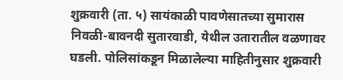शुक्रवारी (ता. ५) सायंकाळी पावणेसातच्या सुमारास निवळी-बावनदी सुतारवाडी, येथील उतारातील वळणावर घडली. पोलिसांकडून मिळालेल्या माहितीनुसार शुक्रवारी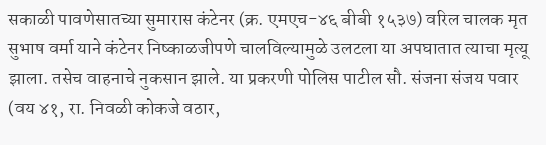सकाळी पावणेसातच्या सुमारास कंटेनर (क्र. एमएच-४६ बीबी १५३७) वरिल चालक मृत सुभाष वर्मा याने कंटेनर निष्काळजीपणे चालविल्यामुळे उलटला या अपघातात त्याचा मृत्यू झाला. तसेच वाहनाचे नुकसान झाले. या प्रकरणी पोलिस पाटील सौ. संजना संजय पवार (वय ४१, रा. निवळी कोकजे वठार,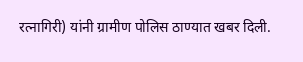रत्नागिरी) यांनी ग्रामीण पोलिस ठाण्यात खबर दिली.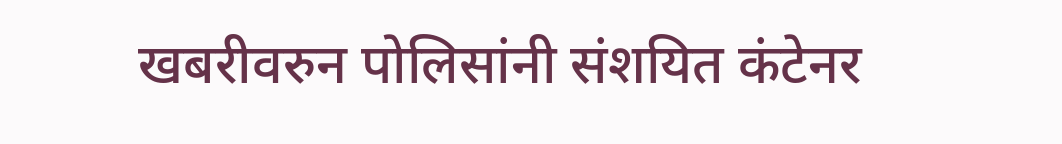खबरीवरुन पोलिसांनी संशयित कंटेनर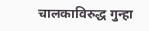चालकाविरुद्ध गुन्हा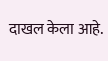दाखल केला आहे.